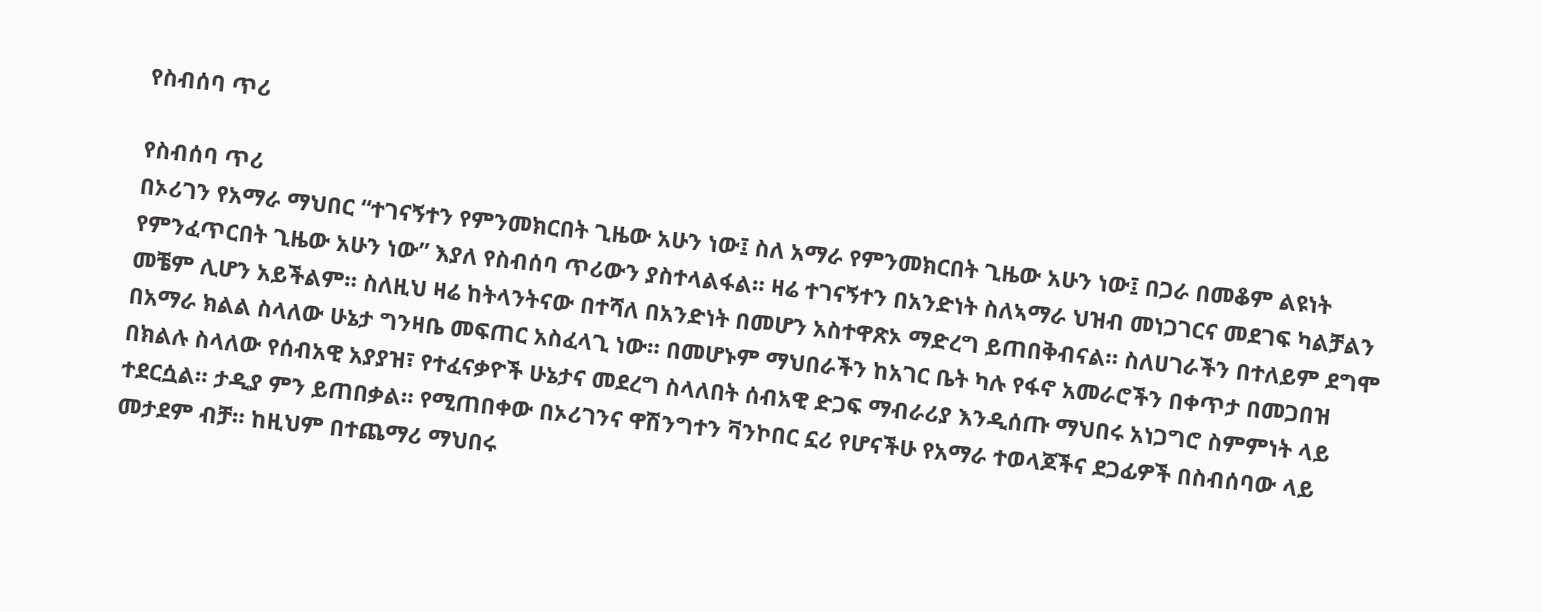የስብሰባ ጥሪ

የስብሰባ ጥሪ
በኦሪገን የአማራ ማህበር “ተገናኝተን የምንመክርበት ጊዜው አሁን ነው፤ ስለ አማራ የምንመክርበት ጊዜው አሁን ነው፤ በጋራ በመቆም ልዩነት የምንፈጥርበት ጊዜው አሁን ነው” እያለ የስብሰባ ጥሪውን ያስተላልፋል። ዛሬ ተገናኝተን በአንድነት ስለኣማራ ህዝብ መነጋገርና መደገፍ ካልቻልን መቼም ሊሆን አይችልም። ስለዚህ ዛሬ ከትላንትናው በተሻለ በአንድነት በመሆን አስተዋጽኦ ማድረግ ይጠበቅብናል። ስለሀገራችን በተለይም ደግሞ በአማራ ክልል ስላለው ሁኔታ ግንዛቤ መፍጠር አስፈላጊ ነው። በመሆኑም ማህበራችን ከአገር ቤት ካሉ የፋኖ አመራሮችን በቀጥታ በመጋበዝ በክልሉ ስላለው የሰብአዊ አያያዝ፣ የተፈናቃዮች ሁኔታና መደረግ ስላለበት ሰብአዊ ድጋፍ ማብራሪያ እንዲሰጡ ማህበሩ አነጋግሮ ስምምነት ላይ ተደርሷል። ታዲያ ምን ይጠበቃል። የሚጠበቀው በኦሪገንና ዋሽንግተን ቫንኮበር ኗሪ የሆናችሁ የአማራ ተወላጆችና ደጋፊዎች በስብሰባው ላይ መታደም ብቻ። ከዚህም በተጨማሪ ማህበሩ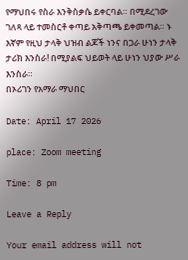የማህበሩ የስራ እንቅስቃሴ ይቀርባል። በሚደረገው ገለጻ ላይ ተመስርቶ ቀጣይ አቅጣጫ ይቀመጣል። ኑ እኛም የዚህ ታላቅ ህዝብ ልጆች ነንና በጋራ ሁነን ታላቅ ታሪክ እንስራ! በሚያልፍ ህይወት ላይ ሁነን ህያው ሥራ እንስራ።
በኦሪገን የአማራ ማህበር

Date: April 17 2026

place: Zoom meeting

Time: 8 pm

Leave a Reply

Your email address will not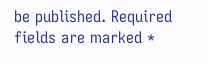be published. Required fields are marked *